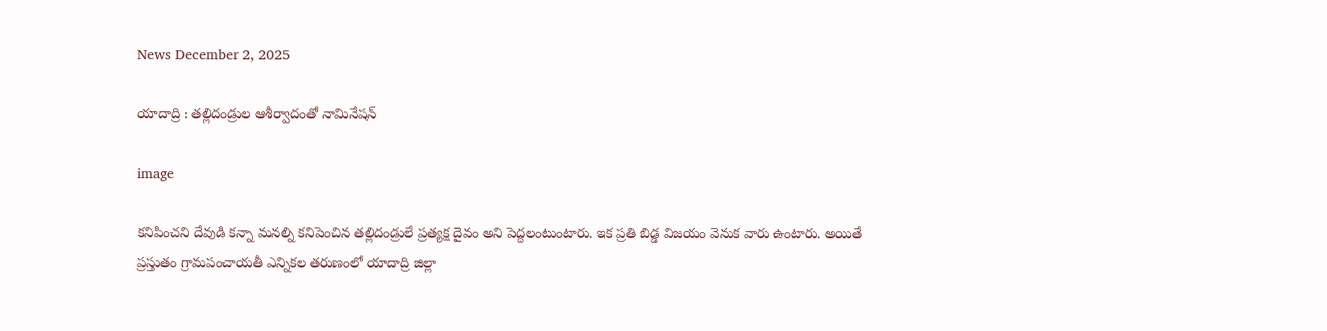News December 2, 2025

యాదాద్రి : తల్లిదండ్రుల ఆశీర్వాదంతో నామినేషన్

image

కనిపించని దేవుడి కన్నా మనల్ని కనిపెంచిన తల్లిదండ్రులే ప్రత్యక్ష దైవం అని పెద్దలంటుంటారు. ఇక ప్రతి బిడ్డ విజయం వెనుక వారు ఉంటారు. అయితే ప్రస్తుతం గ్రామపంచాయతీ ఎన్నికల తరుణంలో యాదాద్రి జిల్లా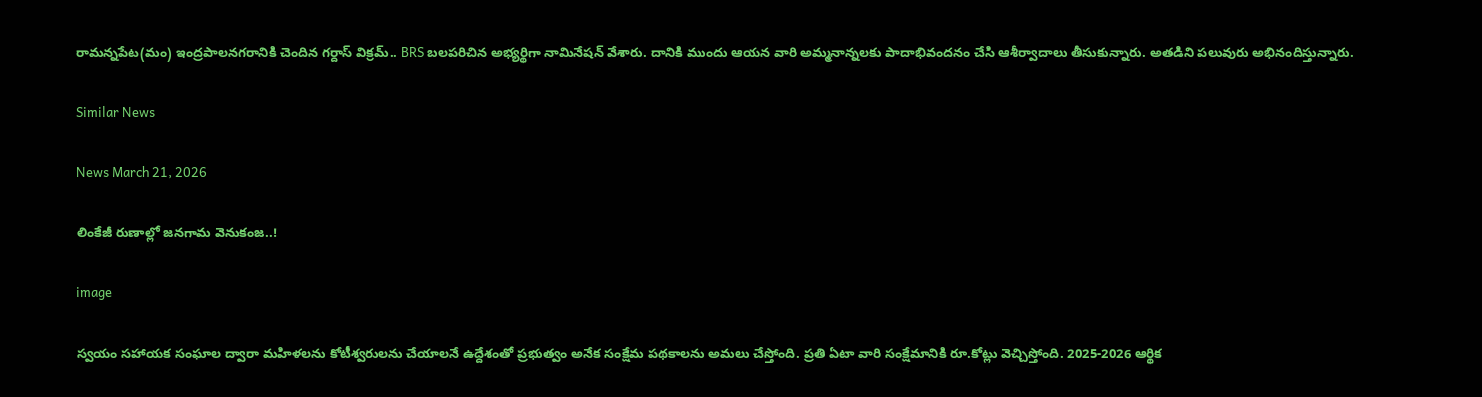రామన్నపేట(మం) ఇంద్రపాలనగరానికి చెందిన గర్దాస్ విక్రమ్.. BRS బలపరిచిన అభ్యర్థిగా నామినేషన్ వేశారు. దానికి ముందు ఆయన వారి అమ్మనాన్నలకు పాదాభివందనం చేసి ఆశీర్వాదాలు తీసుకున్నారు. అతడిని పలువురు అభినందిస్తున్నారు.

Similar News

News March 21, 2026

లింకేజీ రుణాల్లో జనగామ వెనుకంజ..!

image

స్వయం సహాయక సంఘాల ద్వారా మహిళలను కోటీశ్వరులను చేయాలనే ఉద్దేశంతో ప్రభుత్వం అనేక సంక్షేమ పథకాలను అమలు చేస్తోంది. ప్రతి ఏటా వారి సంక్షేమానికి రూ.కోట్లు వెచ్చిస్తోంది. 2025-2026 ఆర్థిక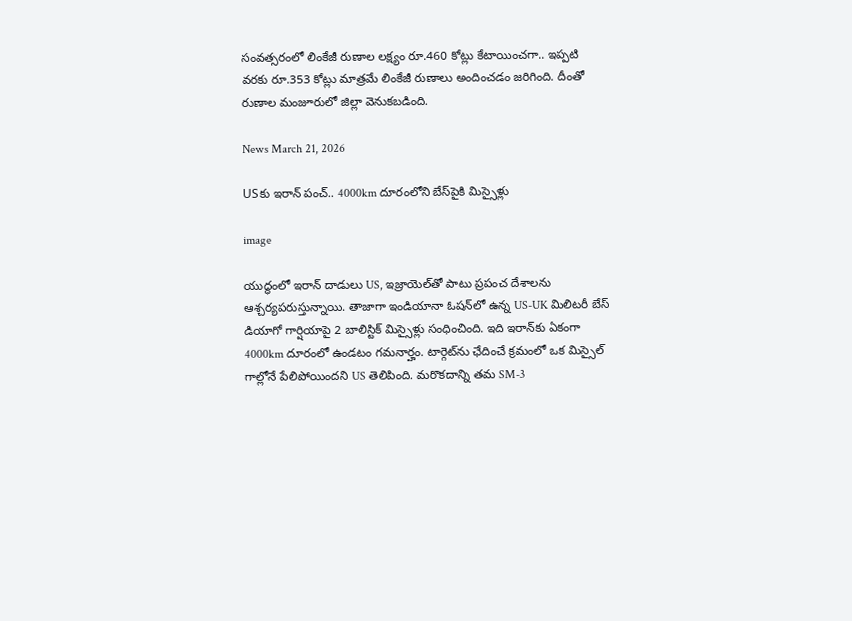సంవత్సరంలో లింకేజీ రుణాల లక్ష్యం రూ.460 కోట్లు కేటాయించగా.. ఇప్పటి వరకు రూ.353 కోట్లు మాత్రమే లింకేజీ రుణాలు అందించడం జరిగింది. దీంతో రుణాల మంజూరులో జిల్లా వెనుకబడింది.

News March 21, 2026

USకు ఇరాన్ పంచ్.. 4000km దూరంలోని బేస్‌పైకి మిస్సైళ్లు

image

యుద్ధంలో ఇరాన్ దాడులు US, ఇజ్రాయెల్‌తో పాటు ప్రపంచ దేశాలను ఆశ్చర్యపరుస్తున్నాయి. తాజాగా ఇండియానా ఓషన్‌లో ఉన్న US-UK మిలిటరీ బేస్‌ డియాగో గార్షియాపై 2 బాలిస్టిక్ మిస్సైళ్లు సంధించింది. ఇది ఇరాన్‌కు ఏకంగా 4000km దూరంలో ఉండటం గమనార్హం. టార్గెట్‌ను ఛేదించే క్రమంలో ఒక మిస్సైల్ గాల్లోనే పేలిపోయిందని US తెలిపింది. మరొకదాన్ని తమ SM-3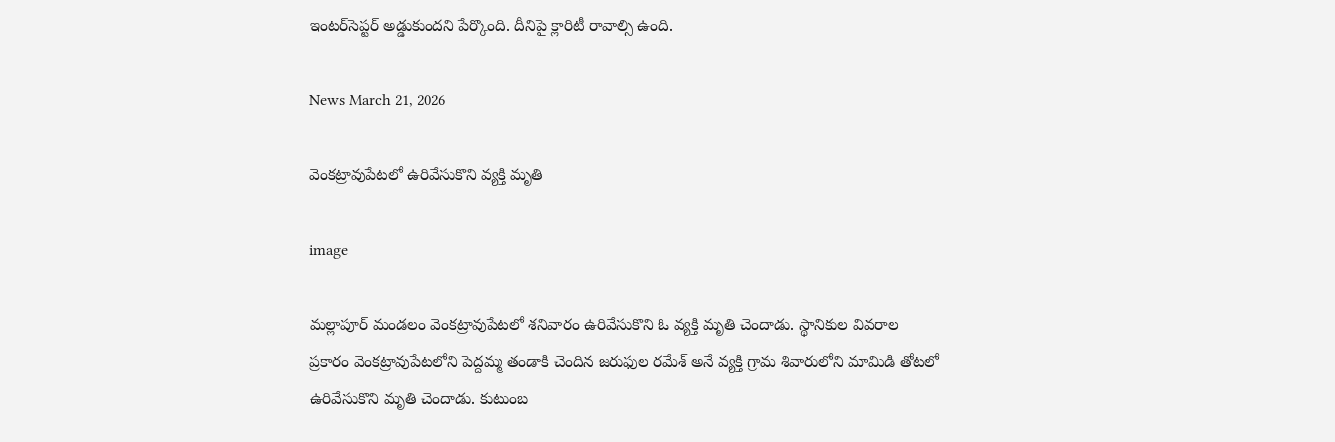ఇంటర్‌సెప్టర్ అడ్డుకుందని పేర్కొంది. దీనిపై క్లారిటీ రావాల్సి ఉంది.

News March 21, 2026

వెంకట్రావుపేటలో ఉరివేసుకొని వ్యక్తి మృతి

image

మల్లాపూర్ మండలం వెంకట్రావుపేటలో శనివారం ఉరివేసుకొని ఓ వ్యక్తి మృతి చెందాడు. స్థానికుల వివరాల ప్రకారం వెంకట్రావుపేటలోని పెద్దమ్మ తండాకి చెందిన జరుఫుల రమేశ్ అనే వ్యక్తి గ్రామ శివారులోని మామిడి తోటలో ఉరివేసుకొని మృతి చెందాడు. కుటుంబ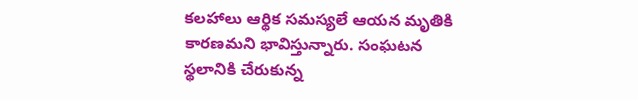కలహాలు ఆర్థిక సమస్యలే ఆయన మృతికి కారణమని భావిస్తున్నారు. సంఘటన స్థలానికి చేరుకున్న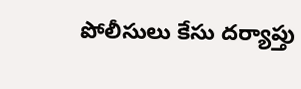పోలీసులు కేసు దర్యాప్తు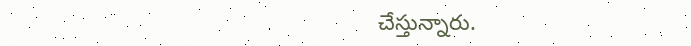చేస్తున్నారు.